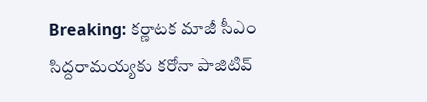Breaking: కర్ణాటక మాజీ సీఎం సిద్దరామయ్యకు కరోనా పాజిటివ్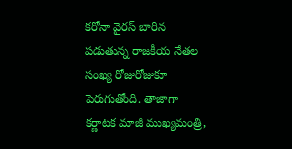కరోనా వైరస్ బారిన పడుతున్న రాజకీయ నేతల సంఖ్య రోజురోజుకూ పెరుగుతోంది. తాజాగా కర్ణాటక మాజీ ముఖ్యమంత్రి,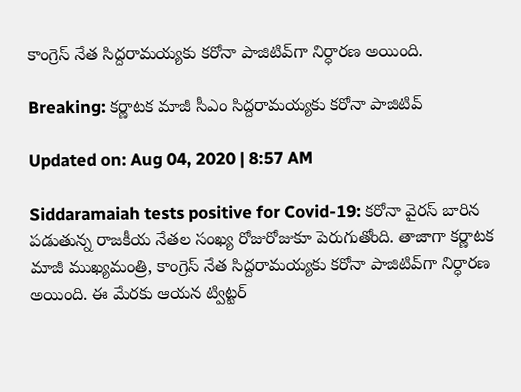కాంగ్రెస్ నేత సిద్దరామయ్యకు కరోనా పాజిటివ్‌గా నిర్ధారణ అయింది.

Breaking: కర్ణాటక మాజీ సీఎం సిద్దరామయ్యకు కరోనా పాజిటివ్

Updated on: Aug 04, 2020 | 8:57 AM

Siddaramaiah tests positive for Covid-19: కరోనా వైరస్ బారిన పడుతున్న రాజకీయ నేతల సంఖ్య రోజురోజుకూ పెరుగుతోంది. తాజాగా కర్ణాటక మాజీ ముఖ్యమంత్రి, కాంగ్రెస్ నేత సిద్దరామయ్యకు కరోనా పాజిటివ్‌గా నిర్ధారణ అయింది. ఈ మేరకు ఆయన ట్విట్టర్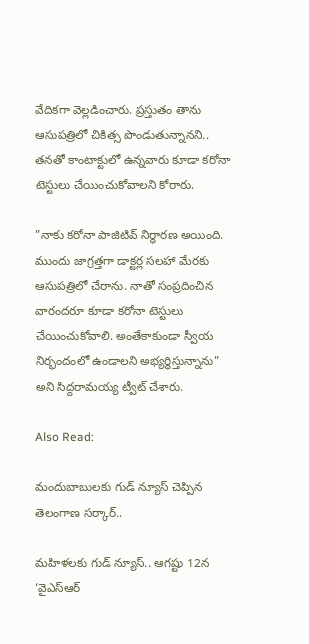వేదికగా వెల్లడించారు. ప్రస్తుతం తాను ఆసుపత్రిలో చికిత్స పొండుతున్నానని.. తనతో కాంటాక్టులో ఉన్నవారు కూడా కరోనా టెస్టులు చేయించుకోవాలని కోరారు.

”నాకు కరోనా పాజిటివ్ నిర్ధారణ అయింది. ముందు జాగ్రత్తగా డాక్టర్ల సలహా మేరకు ఆసుపత్రిలో చేరాను. నాతో సంప్రదించిన వారందరూ కూడా కరోనా టెస్టులు చేయించుకోవాలి. అంతేకాకుండా స్వీయ నిర్భందంలో ఉండాలని అభ్యర్ధిస్తున్నాను” అని సిద్దరామయ్య ట్వీట్ చేశారు.

Also Read:

మందుబాబులకు గుడ్ న్యూస్ చెప్పిన తెలంగాణ సర్కార్..

మహిళలకు గుడ్ న్యూస్.. ఆగష్టు 12న ‘వైఎస్ఆర్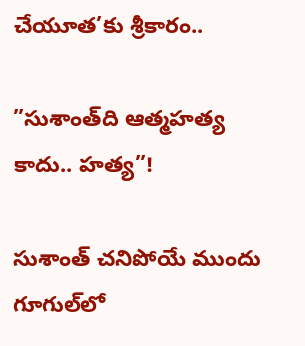చేయూత’కు శ్రీకారం..

”సుశాంత్‌ది ఆత్మహత్య కాదు.. హత్య”!

సుశాంత్ చనిపోయే ముందు గూగుల్‌లో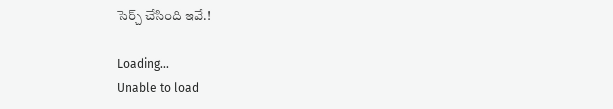సెర్చ్ చేసింది ఇవే.!

Loading...
Unable to load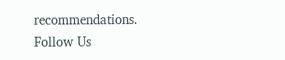recommendations.
Follow Us